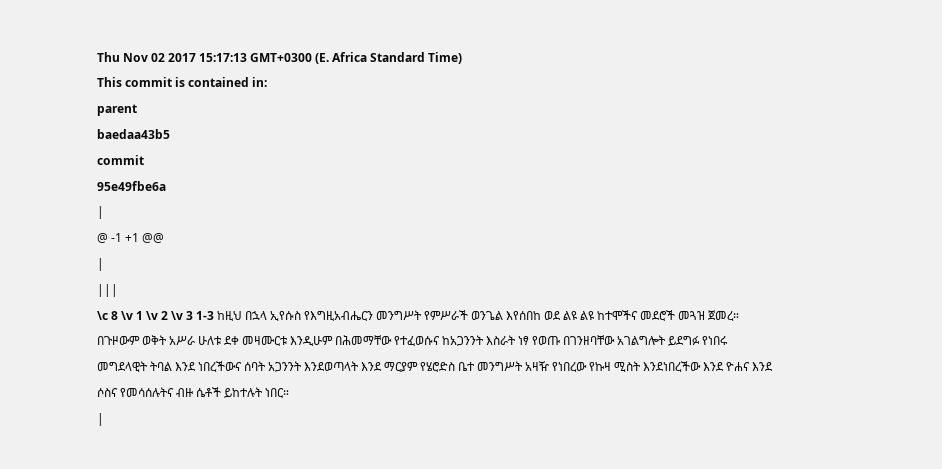Thu Nov 02 2017 15:17:13 GMT+0300 (E. Africa Standard Time)
This commit is contained in:
parent
baedaa43b5
commit
95e49fbe6a
|
@ -1 +1 @@
|
|||
\c 8 \v 1 \v 2 \v 3 1-3 ከዚህ በኋላ ኢየሱስ የእግዚአብሔርን መንግሥት የምሥራች ወንጌል እየሰበከ ወደ ልዩ ልዩ ከተሞችና መደሮች መጓዝ ጀመረ። በጉዞውም ወቅት አሥራ ሁለቱ ደቀ መዛሙርቱ እንዲሁም በሕመማቸው የተፈወሱና ከአጋንንት እስራት ነፃ የወጡ በገንዘባቸው አገልግሎት ይደግፉ የነበሩ መግደላዊት ትባል እንደ ነበረችውና ሰባት አጋንንት እንደወጣላት እንደ ማርያም የሄሮድስ ቤተ መንግሥት አዛዥ የነበረው የኩዛ ሚስት እንደነበረችው እንደ ዮሐና እንደ ሶስና የመሳሰሉትና ብዙ ሴቶች ይከተሉት ነበር።
|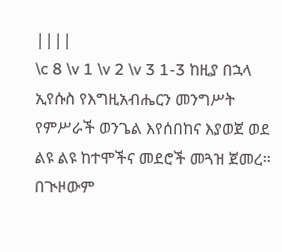||||
\c 8 \v 1 \v 2 \v 3 1-3 ከዚያ በኋላ ኢየሱስ የእግዚአብሔርን መንግሥት የምሥራች ወንጌል እየሰበከና እያወጀ ወደ ልዩ ልዩ ከተሞችና መደሮች መጓዝ ጀመረ። በጒዞውም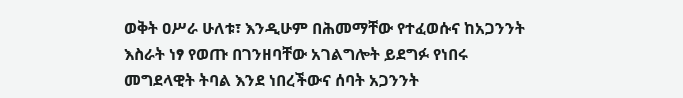ወቅት ዐሥራ ሁለቱ፣ እንዲሁም በሕመማቸው የተፈወሱና ከአጋንንት እስራት ነፃ የወጡ በገንዘባቸው አገልግሎት ይደግፉ የነበሩ መግደላዊት ትባል እንደ ነበረችውና ሰባት አጋንንት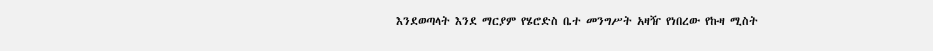እንደወጣላት እንደ ማርያም የሄሮድስ ቤተ መንግሥት አዛዥ የነበረው የኩዛ ሚስት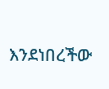እንደነበረችው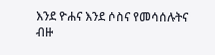እንደ ዮሐና እንደ ሶስና የመሳሰሉትና ብዙ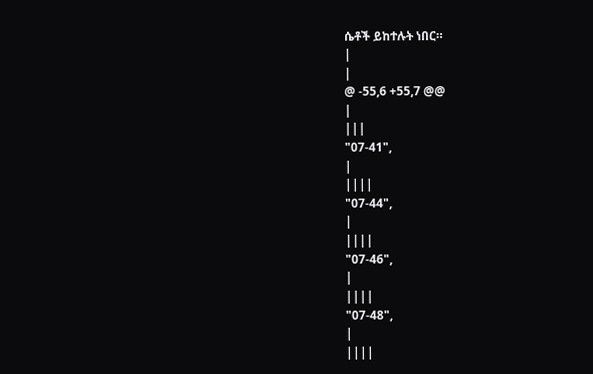ሴቶች ይከተሉት ነበር።
|
|
@ -55,6 +55,7 @@
|
|||
"07-41",
|
||||
"07-44",
|
||||
"07-46",
|
||||
"07-48",
|
||||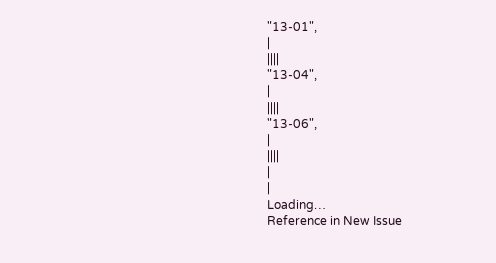"13-01",
|
||||
"13-04",
|
||||
"13-06",
|
||||
|
|
Loading…
Reference in New Issue